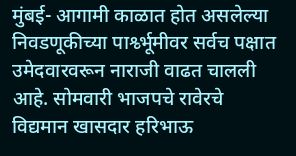मुंबई- आगामी काळात होत असलेल्या निवडणूकीच्या पार्श्व्भूमीवर सर्वच पक्षात उमेदवारवरून नाराजी वाढत चालली आहे. सोमवारी भाजपचे रावेरचे विद्यमान खासदार हरिभाऊ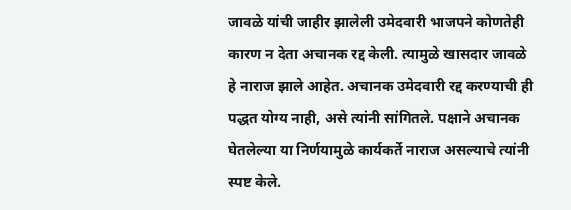जावळे यांची जाहीर झालेली उमेदवारी भाजपने कोणतेही कारण न देता अचानक रद्द केली. त्यामुळे खासदार जावळे हे नाराज झाले आहेत. अचानक उमेदवारी रद्द करण्याची ही पद्धत योग्य नाही, असे त्यांनी सांगितले. पक्षाने अचानक घेतलेल्या या निर्णयामुळे कार्यकर्ते नाराज असल्याचे त्यांनी स्पष्ट केले.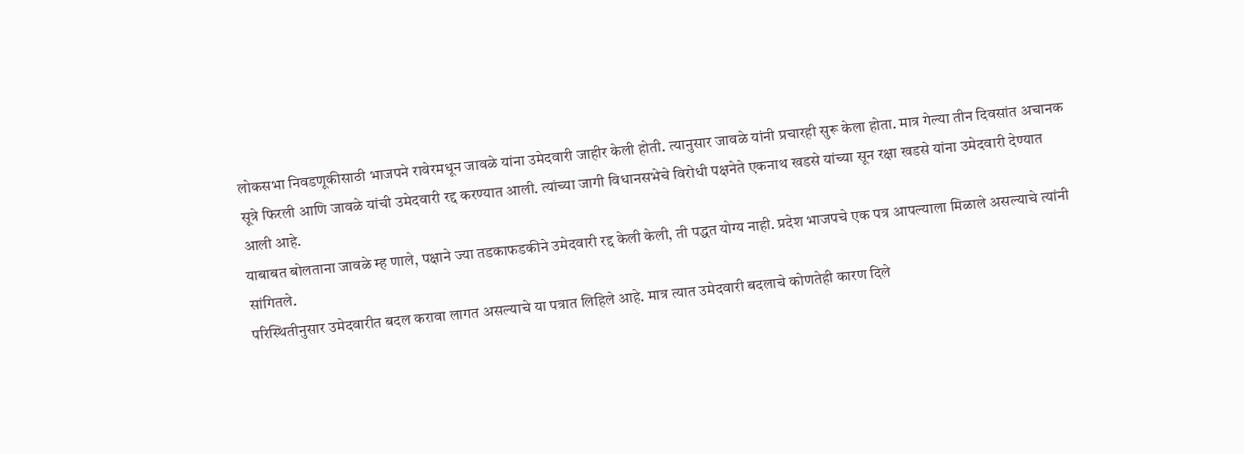लोकसभा निवडणूकीसाठी भाजपने रावेरमधून जावळे यांना उमेदवारी जाहीर केली होती. त्यानुसार जावळे यांनी प्रचारही सुरू केला होता. मात्र गेल्या तीन दिवसांत अचानक सूत्रे फिरली आणि जावळे यांची उमेदवारी रद्द करण्यात आली. त्यांच्या जागी विधानसभेचे विरोधी पक्षनेते एकनाथ खडसे यांच्या सून रक्षा खडसे यांना उमेदवारी देण्यात आली आहे.
याबाबत बोलताना जावळे म्ह णाले, पक्षाने ज्या तडकाफडकीने उमेदवारी रद्द केली केली, ती पद्धत योग्य नाही. प्रदेश भाजपचे एक पत्र आपल्याला मिळाले असल्याचे त्यांनी सांगितले.
परिस्थितीनुसार उमेदवारीत बदल करावा लागत असल्याचे या पत्रात लिहिले आहे. मात्र त्यात उमेदवारी बदलाचे कोणतेही कारण दिले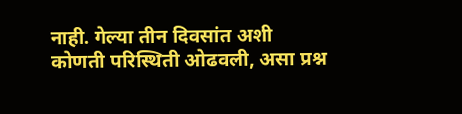नाही. गेल्या तीन दिवसांत अशी कोणती परिस्थिती ओढवली, असा प्रश्न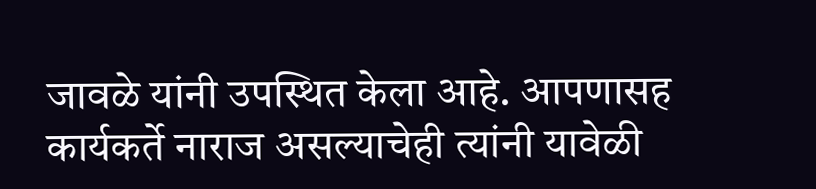जावळे यांनी उपस्थित केला आहे. आपणासह कार्यकर्ते नाराज असल्याचेही त्यांनी यावेळी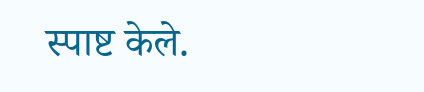स्पाष्ट केले.